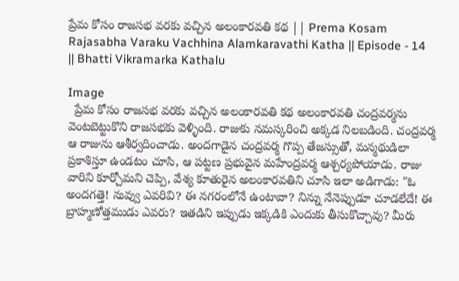ప్రేమ కోసం రాజసభ వరకు వచ్చిన అలంకారవతి కథ || Prema Kosam Rajasabha Varaku Vachhina Alamkaravathi Katha || Episode - 14 || Bhatti Vikramarka Kathalu

Image
  ప్రేమ కోసం రాజసభ వరకు వచ్చిన అలంకారవతి కథ అలంకారవతి చంద్రవర్మను వెంటబెట్టుకొని రాజసభకు వెళ్ళింది. రాజుకు నమస్కరించి అక్కడ నిలబడింది. చంద్రవర్మ ఆ రాజును ఆశీర్వదించాడు. అందగాడైన చంద్రవర్మ గొప్ప తేజస్సుతో, మన్మథుడిలా ప్రకాశిస్తూ ఉండటం చూసి, ఆ పట్టణ ప్రభువైన మహేంద్రవర్మ ఆశ్చర్యపోయాడు. రాజు వారిని కూర్చోమని చెప్పి, వేశ్య కూతురైన అలంకారవతిని చూసి ఇలా అడిగాడు: "ఓ అందగత్తె! నువ్వు ఎవరివి? ఈ నగరంలోనే ఉంటావా? నిన్ను నేనెప్పుడూ చూడలేదే! ఈ బ్రాహ్మణోత్తముడు ఎవరు? ఇతడిని ఇప్పుడు ఇక్కడికి ఎందుకు తీసుకొచ్చావు? మీరు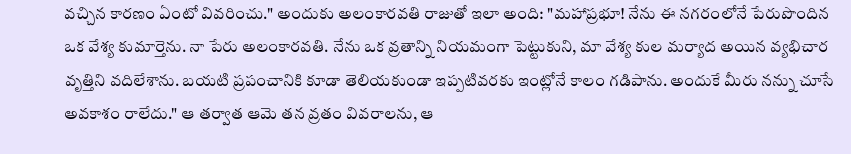వచ్చిన కారణం ఏంటో వివరించు." అందుకు అలంకారవతి రాజుతో ఇలా అంది: "మహాప్రభూ! నేను ఈ నగరంలోనే పేరుపొందిన ఒక వేశ్య కుమార్తెను. నా పేరు అలంకారవతి. నేను ఒక వ్రతాన్ని నియమంగా పెట్టుకుని, మా వేశ్య కుల మర్యాద అయిన వ్యభిచార వృత్తిని వదిలేశాను. బయటి ప్రపంచానికి కూడా తెలియకుండా ఇప్పటివరకు ఇంట్లోనే కాలం గడిపాను. అందుకే మీరు నన్ను చూసే అవకాశం రాలేదు." ఆ తర్వాత ఆమె తన వ్రతం వివరాలను, ఆ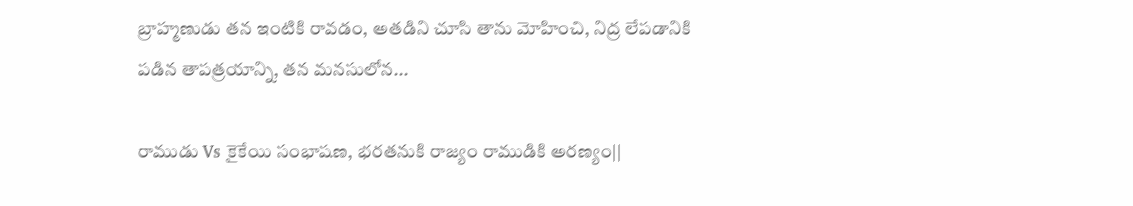బ్రాహ్మణుడు తన ఇంటికి రావడం, అతడిని చూసి తాను మోహించి, నిద్ర లేపడానికి పడిన తాపత్రయాన్ని, తన మనసులోన...

రాముడు Vs కైకేయి సంభాషణ, భరతనుకి రాజ్యం రాముడికి అరణ్యం||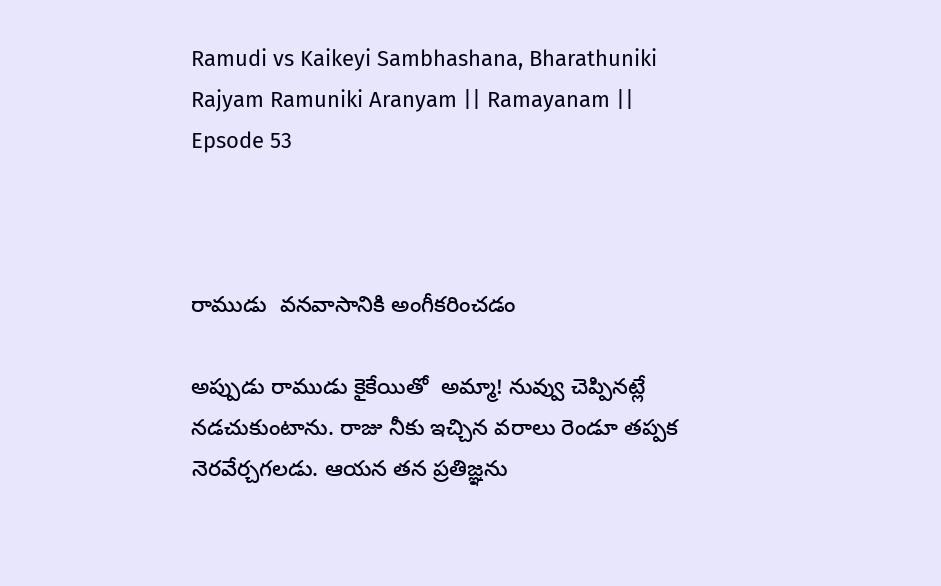Ramudi vs Kaikeyi Sambhashana, Bharathuniki Rajyam Ramuniki Aranyam || Ramayanam || Epsode 53



రాముడు  వనవాసానికి అంగీకరించడం

అప్పుడు రాముడు కైకేయితో  అమ్మా! నువ్వు చెప్పినట్లే నడచుకుంటాను. రాజు నీకు ఇచ్చిన వరాలు రెండూ తప్పక నెరవేర్చగలడు. ఆయన తన ప్రతిజ్ఞను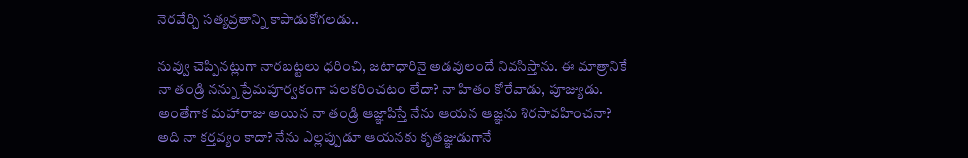నెరవేర్చి సత్యవ్రతాన్ని కాపాడుకోగలడు..

నువ్వు చెప్పినట్లుగా నారబట్టలు ధరించి, జటాధారినై అడవులందే నివసిస్తాను. ఈ మాత్రానికే నా తండ్రి నన్ను ప్రేమపూర్వకంగా పలకరించటం లేదా? నా హితం కోరేవాడు, పూజ్యుడు. అంతేగాక మహారాజు అయిన నా తండ్రి ఆజ్ఞాపిస్తే నేను ఆయన ఆజ్ఞను శిరసావహించనా? అది నా కర్తవ్యం కాదా? నేను ఎల్లప్పుడూ ఆయనకు కృతజ్ఞుడుగానే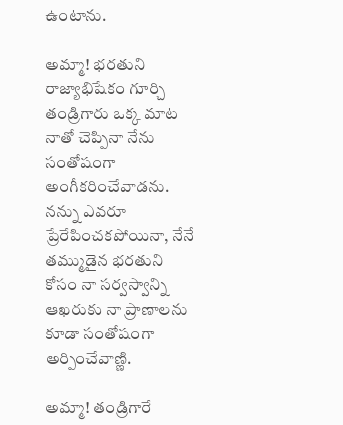ఉంటాను.

అమ్మా! భరతుని రాజ్యాభిషేకం గూర్చి తండ్రిగారు ఒక్క మాట నాతో చెప్పినా నేను సంతోషంగా అంగీకరించేవాడను. నన్ను ఎవరూ ప్రేరేపించకపోయినా, నేనే తమ్ముడైన భరతుని కోసం నా సర్వస్వాన్ని ఆఖరుకు నా ప్రాణాలను కూడా సంతోషంగా అర్పించేవాణ్ణి.

అమ్మా! తండ్రిగారే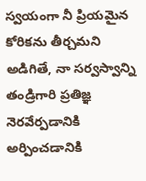స్వయంగా నీ ప్రియమైన కోరికను తీర్చమని అడిగితే, నా సర్వస్వాన్ని తండ్రిగారి ప్రతిజ్ఞ నెరవేర్పడానికి అర్పించడానికి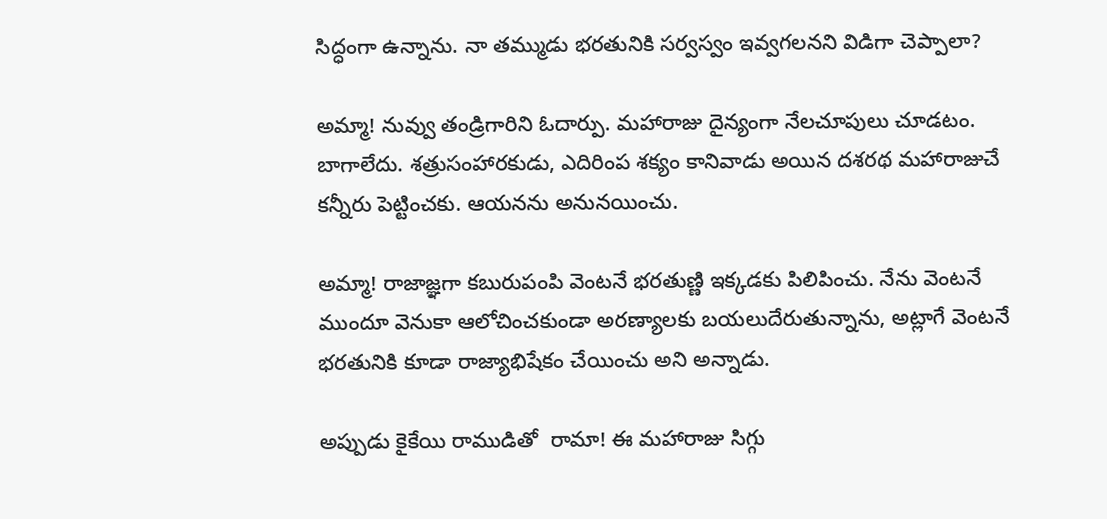సిద్ధంగా ఉన్నాను. నా తమ్ముడు భరతునికి సర్వస్వం ఇవ్వగలనని విడిగా చెప్పాలా?

అమ్మా! నువ్వు తండ్రిగారిని ఓదార్పు. మహారాజు దైన్యంగా నేలచూపులు చూడటం. బాగాలేదు. శత్రుసంహారకుడు, ఎదిరింప శక్యం కానివాడు అయిన దశరథ మహారాజుచే కన్నీరు పెట్టించకు. ఆయనను అనునయించు.

అమ్మా! రాజాజ్ఞగా కబురుపంపి వెంటనే భరతుణ్ణి ఇక్కడకు పిలిపించు. నేను వెంటనే ముందూ వెనుకా ఆలోచించకుండా అరణ్యాలకు బయలుదేరుతున్నాను, అట్లాగే వెంటనే భరతునికి కూడా రాజ్యాభిషేకం చేయించు అని అన్నాడు.

అప్పుడు కైకేయి రాముడితో  రామా! ఈ మహారాజు సిగ్గు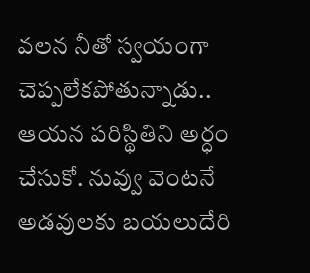వలన నీతో స్వయంగా చెప్పలేకపోతున్నాడు.. ఆయన పరిస్థితిని అర్ధం చేసుకో. నువ్వు వెంటనే అడవులకు బయలుదేరి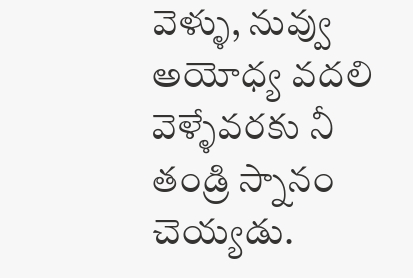వెళ్ళు, నువ్వు అయోధ్య వదలి వెళ్ళేవరకు నీ తండ్రి స్నానం చెయ్యడు.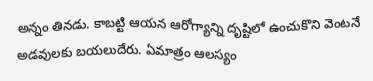అన్నం తినడు. కాబట్టి ఆయన ఆరోగ్యాన్ని దృష్టిలో ఉంచుకొని వెంటనే అడవులకు బయలుదేరు. ఏమాత్రం ఆలస్యం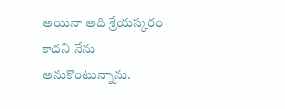అయినా అది శ్రేయస్కరం కాదని నేను అనుకొంటున్నాను.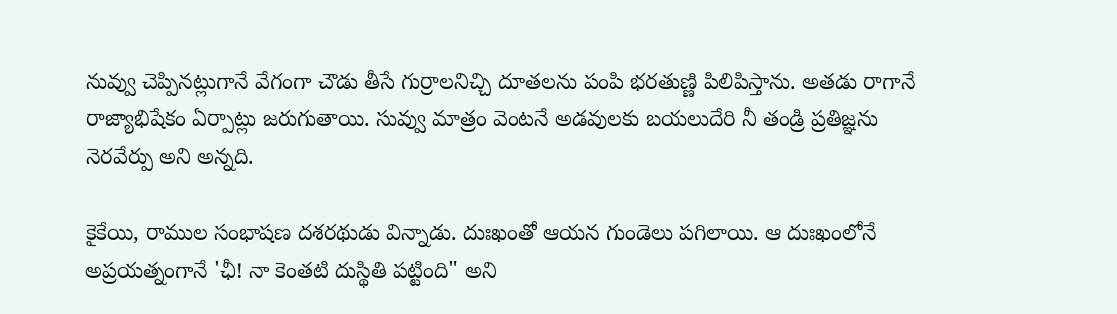నువ్వు చెప్పినట్లుగానే వేగంగా చౌడు తీసే గుర్రాలనిచ్చి దూతలను పంపి భరతుణ్ణి పిలిపిస్తాను. అతడు రాగానే రాజ్యాభిషేకం ఏర్పాట్లు జరుగుతాయి. సువ్వు మాత్రం వెంటనే అడవులకు బయలుదేరి నీ తండ్రి ప్రతిజ్ఞను నెరవేర్పు అని అన్నది.

కైకేయి, రాముల సంభాషణ దశరథుడు విన్నాడు. దుఃఖంతో ఆయన గుండెలు పగిలాయి. ఆ దుఃఖంలోనే అప్రయత్నంగానే 'ఛీ! నా కెంతటి దుస్థితి పట్టింది" అని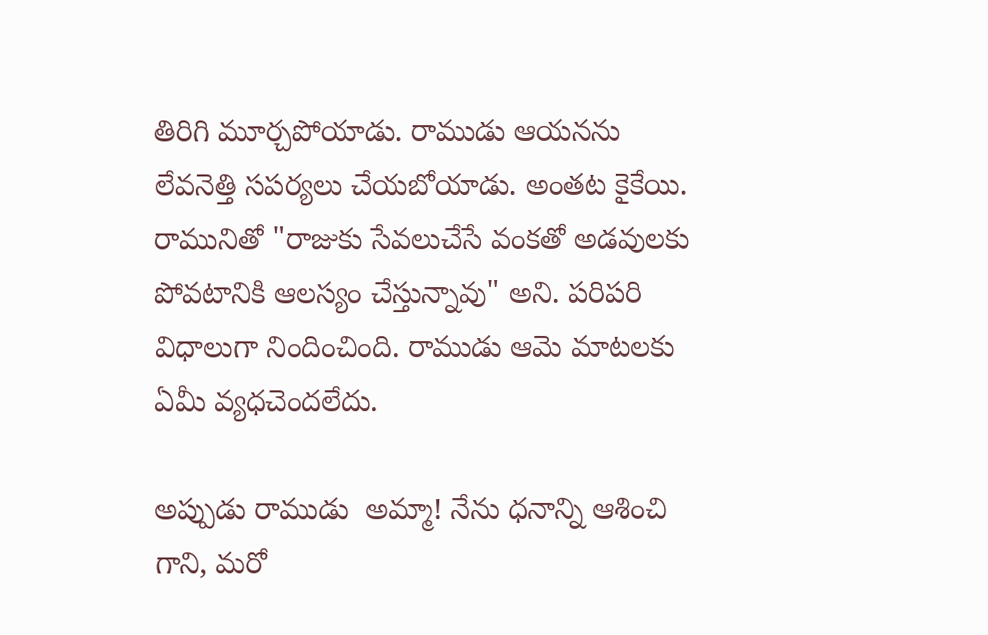తిరిగి మూర్చపోయాడు. రాముడు ఆయనను లేవనెత్తి సపర్యలు చేయబోయాడు. అంతట కైకేయి. రామునితో "రాజుకు సేవలుచేసే వంకతో అడవులకు పోవటానికి ఆలస్యం చేస్తున్నావు" అని. పరిపరి విధాలుగా నిందించింది. రాముడు ఆమె మాటలకు ఏమీ వ్యధచెందలేదు.

అప్పుడు రాముడు  అమ్మా! నేను ధనాన్ని ఆశించి గాని, మరో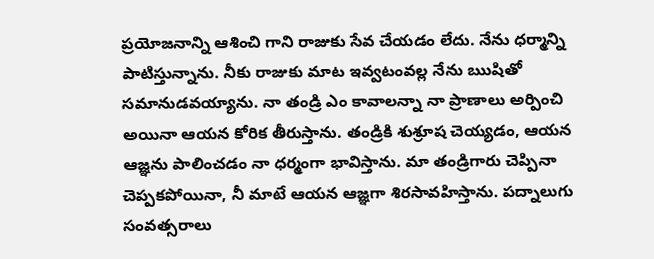ప్రయోజనాన్ని ఆశించి గాని రాజుకు సేవ చేయడం లేదు. నేను ధర్మాన్ని పాటిస్తున్నాను. నీకు రాజుకు మాట ఇవ్వటంవల్ల నేను ఋషితో సమానుడవయ్యాను. నా తండ్రి ఎం కావాలన్నా నా ప్రాణాలు అర్పించి అయినా ఆయన కోరిక తీరుస్తాను. తండ్రికి శుశ్రూష చెయ్యడం, ఆయన ఆజ్ఞను పాలించడం నా ధర్మంగా భావిస్తాను. మా తండ్రిగారు చెప్పినా చెప్పకపోయినా, నీ మాటే ఆయన ఆజ్ఞగా శిరసావహిస్తాను. పద్నాలుగు సంవత్సరాలు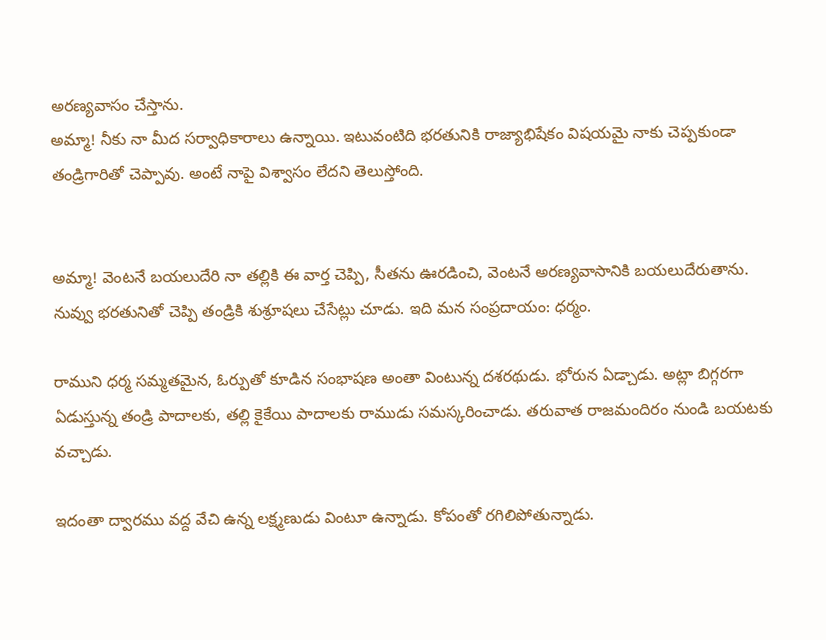అరణ్యవాసం చేస్తాను.
అమ్మా! నీకు నా మీద సర్వాధికారాలు ఉన్నాయి. ఇటువంటిది భరతునికి రాజ్యాభిషేకం విషయమై నాకు చెప్పకుండా తండ్రిగారితో చెప్పావు. అంటే నాపై విశ్వాసం లేదని తెలుస్తోంది.


అమ్మా! వెంటనే బయలుదేరి నా తల్లికి ఈ వార్త చెప్పి, సీతను ఊరడించి, వెంటనే అరణ్యవాసానికి బయలుదేరుతాను. నువ్వు భరతునితో చెప్పి తండ్రికి శుశ్రూషలు చేసేట్లు చూడు. ఇది మన సంప్రదాయం: ధర్మం.

రాముని ధర్మ సమ్మతమైన, ఓర్పుతో కూడిన సంభాషణ అంతా వింటున్న దశరథుడు. భోరున ఏడ్చాడు. అట్లా బిగ్గరగా ఏడుస్తున్న తండ్రి పాదాలకు, తల్లి కైకేయి పాదాలకు రాముడు సమస్కరించాడు. తరువాత రాజమందిరం నుండి బయటకు వచ్చాడు.

ఇదంతా ద్వారము వద్ద వేచి ఉన్న లక్ష్మణుడు వింటూ ఉన్నాడు. కోపంతో రగిలిపోతున్నాడు.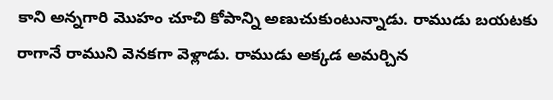కాని అన్నగారి మొహం చూచి కోపాన్ని అణుచుకుంటున్నాడు. రాముడు బయటకు రాగానే రాముని వెనకగా వెళ్లాడు. రాముడు అక్కడ అమర్చిన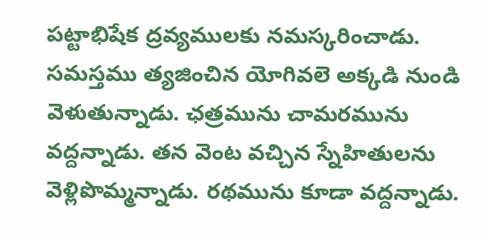పట్టాభిషేక ద్రవ్యములకు నమస్కరించాడు. సమస్తము త్యజించిన యోగివలె అక్కడి నుండి వెళుతున్నాడు. ఛత్రమును చామరమును వద్దన్నాడు. తన వెంట వచ్చిన స్నేహితులను వెళ్లిపొమ్మన్నాడు. రథమును కూడా వద్దన్నాడు.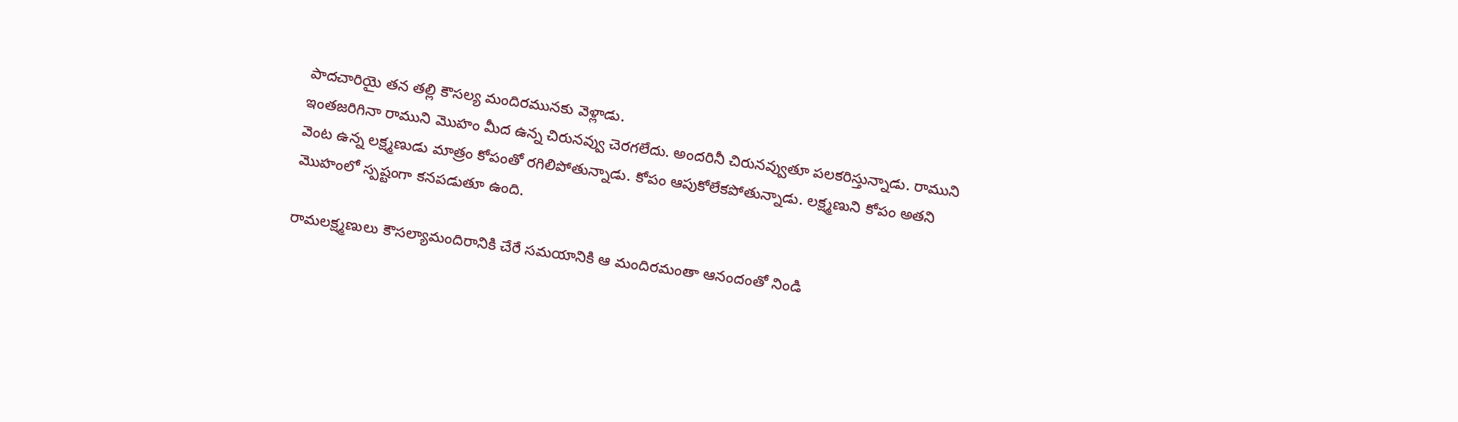పాదచారియై తన తల్లి కౌసల్య మందిరమునకు వెళ్లాడు.
ఇంతజరిగినా రాముని మొహం మీద ఉన్న చిరునవ్వు చెరగలేదు. అందరినీ చిరునవ్వుతూ పలకరిస్తున్నాడు. రాముని వెంట ఉన్న లక్ష్మణుడు మాత్రం కోపంతో రగిలిపోతున్నాడు. కోపం ఆపుకోలేకపోతున్నాడు. లక్ష్మణుని కోపం అతని మొహంలో స్పష్టంగా కనపడుతూ ఉంది.

రామలక్ష్మణులు కౌసల్యామందిరానికి చేరే సమయానికి ఆ మందిరమంతా ఆనందంతో నిండి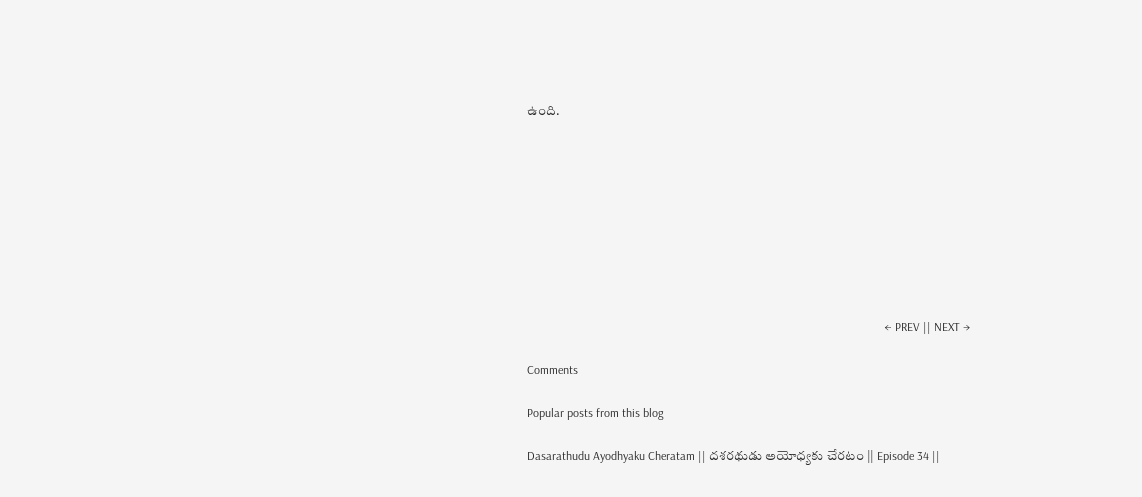ఉంది.









                                                                                                                       ← PREV || NEXT →

Comments

Popular posts from this blog

Dasarathudu Ayodhyaku Cheratam || దశరథుడు అయోధ్యకు చేరటం || Episode 34 ||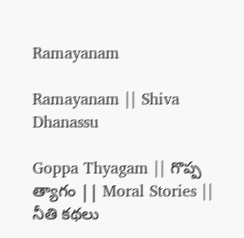Ramayanam

Ramayanam || Shiva Dhanassu

Goppa Thyagam || గొప్ప త్యాగం || Moral Stories || నీతి కథలు